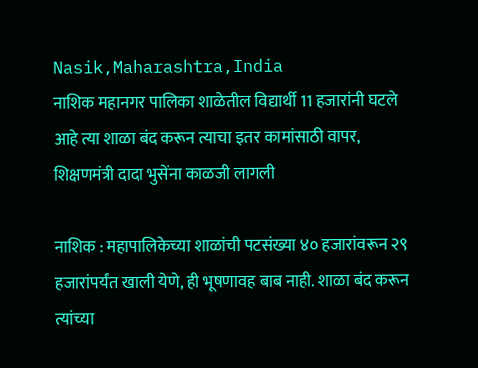Nasik,Maharashtra,India
नाशिक महानगर पालिका शाळेतील विद्यार्थी 11 हजारांनी घटले
आहे त्या शाळा बंद करून त्याचा इतर कामांसाठी वापर, शिक्षणमंत्री दादा भुसेंना काळजी लागली

नाशिक : महापालिकेच्या शाळांची पटसंख्या ४० हजारांवरून २९ हजारांपर्यंत खाली येणे, ही भूषणावह बाब नाही. शाळा बंद करून त्यांच्या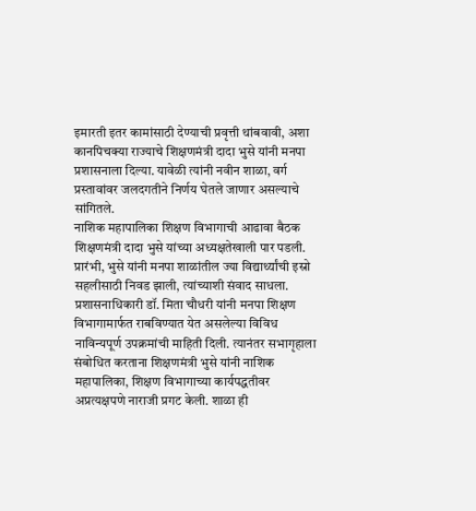इमारती इतर कामांसाठी देण्याची प्रवृत्ती थांबवावी, अशा कानपिचक्या राज्याचे शिक्षणमंत्री दादा भुसे यांनी मनपा प्रशासनाला दिल्या. यावेळी त्यांनी नवीन शाळा, वर्ग प्रस्तावांवर जलदगतीने निर्णय घेतले जाणार असल्याचे सांगितले.
नाशिक महापालिका शिक्षण विभागाची आढावा बैठक शिक्षणमंत्री दादा भुसे यांच्या अध्यक्षतेखाली पार पडली. प्रारंभी, भुसे यांनी मनपा शाळांतील ज्या विद्यार्थ्यांची इस्रो सहलीसाठी निवड झाली, त्यांच्याशी संवाद साधला. प्रशासनाधिकारी डॉ. मिता चौधरी यांनी मनपा शिक्षण विभागामार्फत राबविण्यात येत असलेल्या विविध नाविन्यपूर्ण उपक्रमांची माहिती दिली. त्यानंतर सभागृहाला संबोधित करताना शिक्षणमंत्री भुसे यांनी नाशिक महापालिका, शिक्षण विभागाच्या कार्यपद्धतीवर अप्रत्यक्षपणे नाराजी प्रगट केली. शाळा ही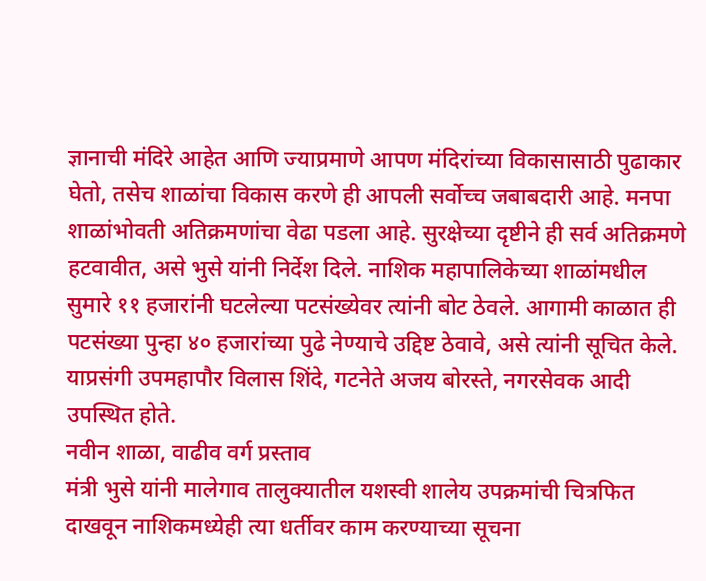ज्ञानाची मंदिरे आहेत आणि ज्याप्रमाणे आपण मंदिरांच्या विकासासाठी पुढाकार घेतो, तसेच शाळांचा विकास करणे ही आपली सर्वोच्च जबाबदारी आहे. मनपा शाळांभोवती अतिक्रमणांचा वेढा पडला आहे. सुरक्षेच्या दृष्टीने ही सर्व अतिक्रमणे हटवावीत, असे भुसे यांनी निर्देश दिले. नाशिक महापालिकेच्या शाळांमधील सुमारे ११ हजारांनी घटलेल्या पटसंख्येवर त्यांनी बोट ठेवले. आगामी काळात ही पटसंख्या पुन्हा ४० हजारांच्या पुढे नेण्याचे उद्दिष्ट ठेवावे, असे त्यांनी सूचित केले. याप्रसंगी उपमहापौर विलास शिंदे, गटनेते अजय बोरस्ते, नगरसेवक आदी उपस्थित होते.
नवीन शाळा, वाढीव वर्ग प्रस्ताव
मंत्री भुसे यांनी मालेगाव तालुक्यातील यशस्वी शालेय उपक्रमांची चित्रफित दाखवून नाशिकमध्येही त्या धर्तीवर काम करण्याच्या सूचना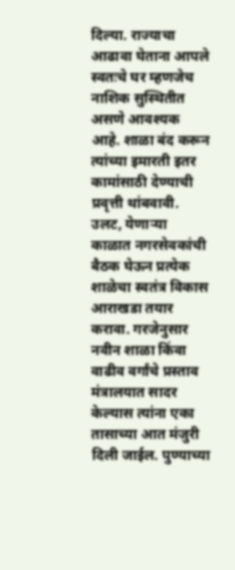दिल्या. राज्याचा आढावा घेताना आपले स्वतःचे घर म्हणजेच नाशिक सुस्थितीत असणे आवश्यक आहे. शाळा बंद करून त्यांच्या इमारती इतर कामांसाठी देण्याची प्रवृत्ती थांबवावी. उलट, येणाऱ्या काळात नगरसेवकांची बैठक घेऊन प्रत्येक शाळेचा स्वतंत्र विकास आराखडा तयार करावा. गरजेनुसार नवीन शाळा किंवा वाढीव वर्गांचे प्रस्ताव मंत्रालयात सादर केल्यास त्यांना एका तासाच्या आत मंजुरी दिली जाईल. पुण्याच्या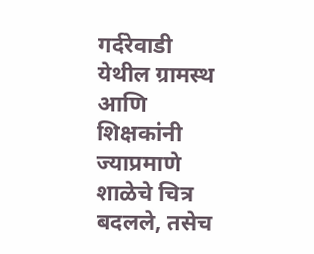गर्दरेवाडी येथील ग्रामस्थ आणि शिक्षकांनी ज्याप्रमाणे शाळेचे चित्र बदलले, तसेच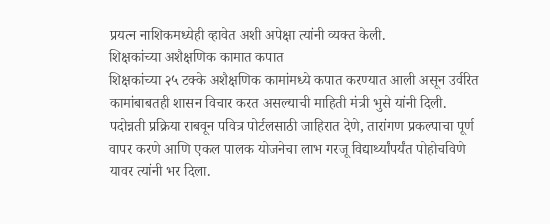प्रयत्न नाशिकमध्येही व्हावेत अशी अपेक्षा त्यांनी व्यक्त केली.
शिक्षकांच्या अशैक्षणिक कामात कपात
शिक्षकांच्या २५ टक्के अशैक्षणिक कामांमध्ये कपात करण्यात आली असून उर्वरित कामांबाबतही शासन विचार करत असल्याची माहिती मंत्री भुसे यांनी दिली. पदोन्नती प्रक्रिया राबवून पवित्र पोर्टलसाठी जाहिरात देणे, तारांगण प्रकल्पाचा पूर्ण वापर करणे आणि एकल पालक योजनेचा लाभ गरजू विद्यार्थ्यांपर्यंत पोहोचविणे यावर त्यांनी भर दिला.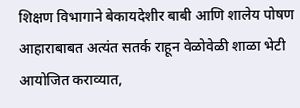शिक्षण विभागाने बेकायदेशीर बाबी आणि शालेय पोषण आहाराबाबत अत्यंत सतर्क राहून वेळोवेळी शाळा भेटी आयोजित कराव्यात,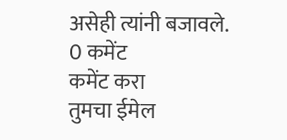असेही त्यांनी बजावले.
0 कमेंट
कमेंट करा
तुमचा ईमेल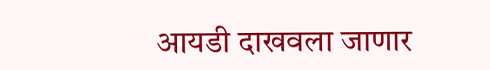आयडी दाखवला जाणार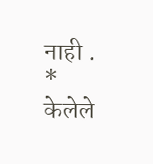नाही . * केलेले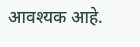आवश्यक आहे.